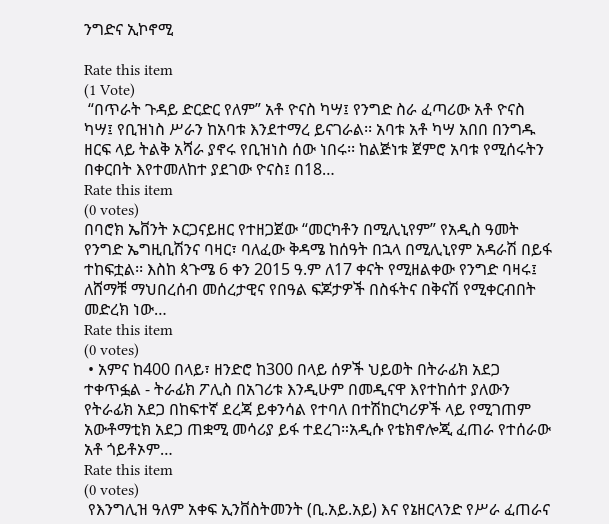ንግድና ኢኮኖሚ

Rate this item
(1 Vote)
 “በጥራት ጉዳይ ድርድር የለም” አቶ ዮናስ ካሣ፤ የንግድ ስራ ፈጣሪው አቶ ዮናስ ካሣ፤ የቢዝነስ ሥራን ከአባቱ እንደተማረ ይናገራል፡፡ አባቱ አቶ ካሣ አበበ በንግዱ ዘርፍ ላይ ትልቅ አሻራ ያኖሩ የቢዝነስ ሰው ነበሩ፡፡ ከልጅነቱ ጀምሮ አባቱ የሚሰሩትን በቀርበት እየተመለከተ ያደገው ዮናስ፤ በ18…
Rate this item
(0 votes)
በባሮክ ኤቨንት ኦርጋናይዘር የተዘጋጀው “መርካቶን በሚሊኒየም” የአዲስ ዓመት የንግድ ኤግዚቢሽንና ባዛር፣ ባለፈው ቅዳሜ ከሰዓት በኋላ በሚሊኒየም አዳራሽ በይፋ ተከፍቷል፡፡ እስከ ጳጉሜ 6 ቀን 2015 ዓ.ም ለ17 ቀናት የሚዘልቀው የንግድ ባዛሩ፤ ለሸማቹ ማህበረሰብ መሰረታዊና የበዓል ፍጆታዎች በስፋትና በቅናሽ የሚቀርብበት መድረክ ነው…
Rate this item
(0 votes)
 • አምና ከ400 በላይ፣ ዘንድሮ ከ300 በላይ ሰዎች ህይወት በትራፊክ አደጋ ተቀጥፏል - ትራፊክ ፖሊስ በአገሪቱ እንዲሁም በመዲናዋ እየተከሰተ ያለውን የትራፊክ አደጋ በከፍተኛ ደረጃ ይቀንሳል የተባለ በተሽከርካሪዎች ላይ የሚገጠም አውቶማቲክ አደጋ ጠቋሚ መሳሪያ ይፋ ተደረገ።አዲሱ የቴክኖሎጂ ፈጠራ የተሰራው አቶ ጎይቶኦም…
Rate this item
(0 votes)
 የእንግሊዝ ዓለም አቀፍ ኢንቨስትመንት (ቢ.አይ.አይ) እና የኔዘርላንድ የሥራ ፈጠራና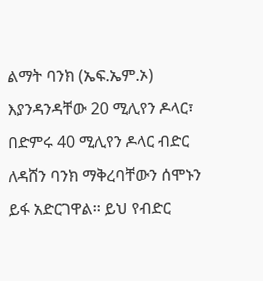ልማት ባንክ (ኤፍ.ኤም.ኦ) እያንዳንዳቸው 20 ሚሊየን ዶላር፣ በድምሩ 40 ሚሊየን ዶላር ብድር ለዳሸን ባንክ ማቅረባቸውን ሰሞኑን ይፋ አድርገዋል፡፡ ይህ የብድር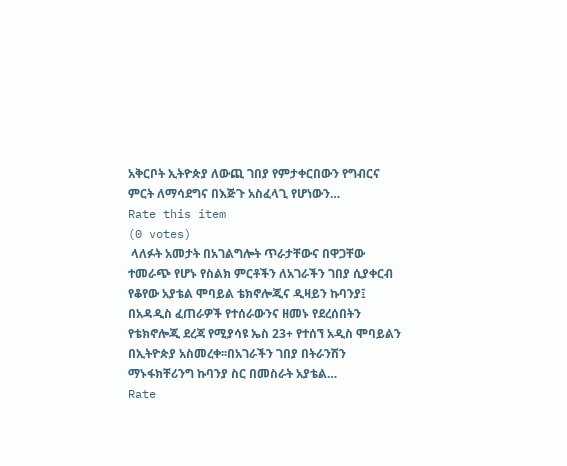አቅርቦት ኢትዮጵያ ለውጪ ገበያ የምታቀርበውን የግብርና ምርት ለማሳደግና በእጅጉ አስፈላጊ የሆነውን…
Rate this item
(0 votes)
 ላለፉት አመታት በአገልግሎት ጥራታቸውና በዋጋቸው ተመራጭ የሆኑ የስልክ ምርቶችን ለአገራችን ገበያ ሲያቀርብ የቆየው አያቴል ሞባይል ቴክኖሎጂና ዲዛይን ኩባንያ፤ በአዳዲስ ፈጠራዎች የተሰራውንና ዘመኑ የደረሰበትን የቴክኖሎጂ ደረጃ የሚያሳዩ ኤስ 23+ የተሰኘ አዲስ ሞባይልን በኢትዮጵያ አስመረቀ፡፡በአገራችን ገበያ በትራንሽን ማኑፋክቸሪንግ ኩባንያ ስር በመስራት አያቴል…
Rate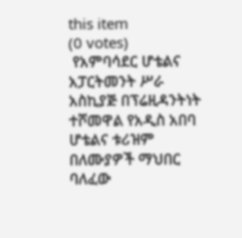this item
(0 votes)
 የአምባሳደር ሆቴልና አፓርትመንት ሥራ አስኪያጅ በፕሬዚዳንትነት ተሾመዋል የአዲስ አበባ ሆቴልና ቱሪዝም በለሙያዎች ማህበር ባለፈው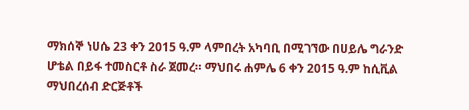ማክሰኞ ነሀሴ 23 ቀን 2015 ዓ.ም ላምበረት አካባቢ በሚገኘው በሀይሌ ግራንድ ሆቴል በይፋ ተመስርቶ ስራ ጀመረ። ማህበሩ ሐምሌ 6 ቀን 2015 ዓ.ም ከሲቪል ማህበረሰብ ድርጅቶች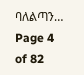ባለልጣን…
Page 4 of 82